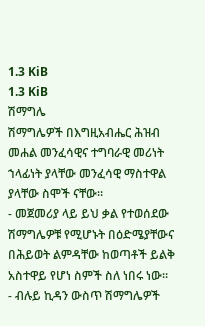1.3 KiB
1.3 KiB
ሽማግሌ
ሽማግሌዎች በእግዚአብሔር ሕዝብ መሐል መንፈሳዊና ተግባራዊ መሪነት ኀላፊነት ያላቸው መንፈሳዊ ማስተዋል ያላቸው ስሞች ናቸው።
- መጀመሪያ ላይ ይህ ቃል የተወሰደው ሽማግሌዎቹ የሚሆኑት በዕድሜያቸውና በሕይወት ልምዳቸው ከወጣቶች ይልቅ አስተዋይ የሆነ ስምች ስለ ነበሩ ነው።
- ብሉይ ኪዳን ውስጥ ሽማግሌዎች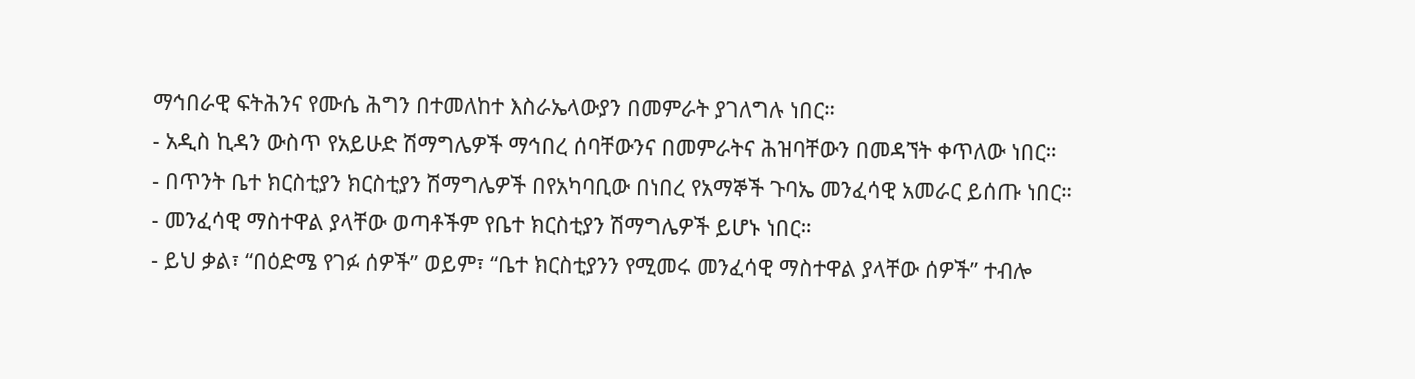ማኅበራዊ ፍትሕንና የሙሴ ሕግን በተመለከተ እስራኤላውያን በመምራት ያገለግሉ ነበር።
- አዲስ ኪዳን ውስጥ የአይሁድ ሽማግሌዎች ማኅበረ ሰባቸውንና በመምራትና ሕዝባቸውን በመዳኘት ቀጥለው ነበር።
- በጥንት ቤተ ክርስቲያን ክርስቲያን ሽማግሌዎች በየአካባቢው በነበረ የአማኞች ጉባኤ መንፈሳዊ አመራር ይሰጡ ነበር።
- መንፈሳዊ ማስተዋል ያላቸው ወጣቶችም የቤተ ክርስቲያን ሽማግሌዎች ይሆኑ ነበር።
- ይህ ቃል፣ “በዕድሜ የገፉ ሰዎች” ወይም፣ “ቤተ ክርስቲያንን የሚመሩ መንፈሳዊ ማስተዋል ያላቸው ሰዎች” ተብሎ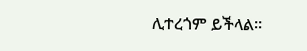ሊተረጎም ይችላል።